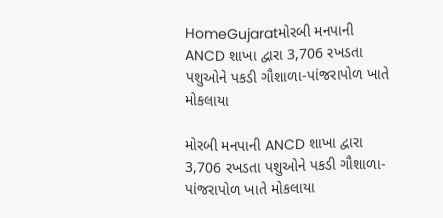HomeGujaratમોરબી મનપાની ANCD શાખા દ્વારા 3,706 રખડતા પશુઓને પકડી ગૌશાળા-પાંજરાપોળ ખાતે મોકલાયા

મોરબી મનપાની ANCD શાખા દ્વારા 3,706 રખડતા પશુઓને પકડી ગૌશાળા-પાંજરાપોળ ખાતે મોકલાયા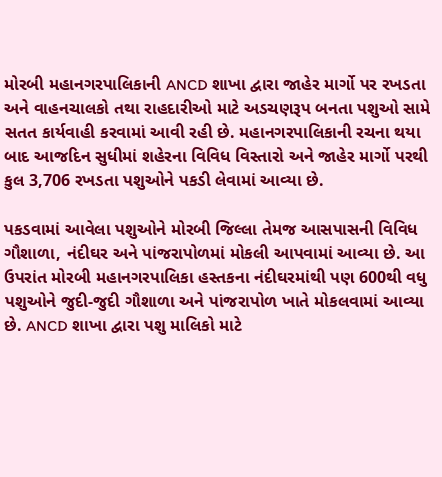મોરબી મહાનગરપાલિકાની ANCD શાખા દ્વારા જાહેર માર્ગો પર રખડતા અને વાહનચાલકો તથા રાહદારીઓ માટે અડચણરૂપ બનતા પશુઓ સામે સતત કાર્યવાહી કરવામાં આવી રહી છે. મહાનગરપાલિકાની રચના થયા બાદ આજદિન સુધીમાં શહેરના વિવિધ વિસ્તારો અને જાહેર માર્ગો પરથી કુલ 3,706 રખડતા પશુઓને પકડી લેવામાં આવ્યા છે.

પકડવામાં આવેલા પશુઓને મોરબી જિલ્લા તેમજ આસપાસની વિવિધ ગૌશાળા, નંદીઘર અને પાંજરાપોળમાં મોકલી આપવામાં આવ્યા છે. આ ઉપરાંત મોરબી મહાનગરપાલિકા હસ્તકના નંદીઘરમાંથી પણ 600થી વધુ પશુઓને જુદી-જુદી ગૌશાળા અને પાંજરાપોળ ખાતે મોકલવામાં આવ્યા છે. ANCD શાખા દ્વારા પશુ માલિકો માટે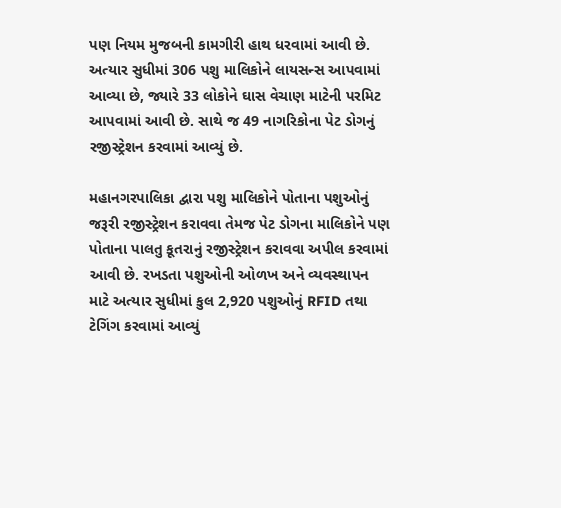પણ નિયમ મુજબની કામગીરી હાથ ધરવામાં આવી છે. અત્યાર સુધીમાં 306 પશુ માલિકોને લાયસન્સ આપવામાં આવ્યા છે, જ્યારે 33 લોકોને ઘાસ વેચાણ માટેની પરમિટ આપવામાં આવી છે. સાથે જ 49 નાગરિકોના પેટ ડોગનું રજીસ્ટ્રેશન કરવામાં આવ્યું છે.

મહાનગરપાલિકા દ્વારા પશુ માલિકોને પોતાના પશુઓનું જરૂરી રજીસ્ટ્રેશન કરાવવા તેમજ પેટ ડોગના માલિકોને પણ પોતાના પાલતુ કૂતરાનું રજીસ્ટ્રેશન કરાવવા અપીલ કરવામાં આવી છે. રખડતા પશુઓની ઓળખ અને વ્યવસ્થાપન માટે અત્યાર સુધીમાં કુલ 2,920 પશુઓનું RFID તથા ટેગિંગ કરવામાં આવ્યું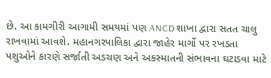છે. આ કામગીરી આગામી સમયમાં પણ ANCD શાખા દ્વારા સતત ચાલુ રાખવામાં આવશે. મહાનગરપાલિકા દ્વારા જાહેર માર્ગો પર રખડતા પશુઓને કારણે સર્જાતી અડચણ અને અકસ્માતની સંભાવના ઘટાડવા માટે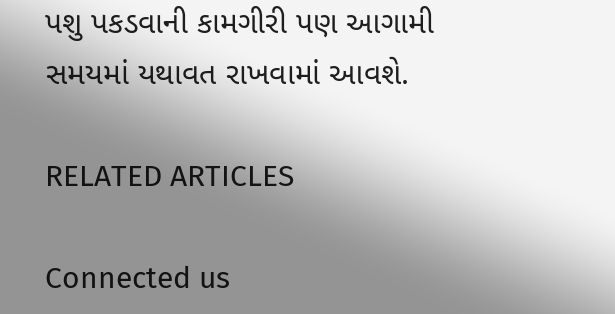પશુ પકડવાની કામગીરી પણ આગામી સમયમાં યથાવત રાખવામાં આવશે.

RELATED ARTICLES

Connected us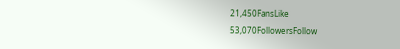21,450FansLike
53,070FollowersFollow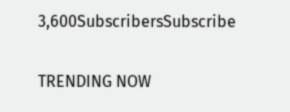3,600SubscribersSubscribe

TRENDING NOW